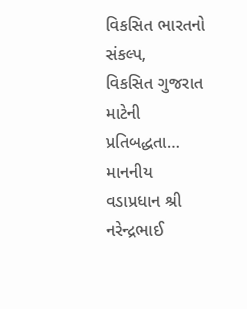વિકસિત ભારતનો સંકલ્પ,
વિકસિત ગુજરાત માટેની પ્રતિબદ્ધતા…
માનનીય વડાપ્રધાન શ્રી નરેન્દ્રભાઈ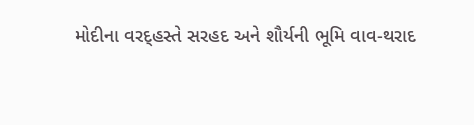મોદીના વરદ્હસ્તે સરહદ અને શૌર્યની ભૂમિ વાવ-થરાદ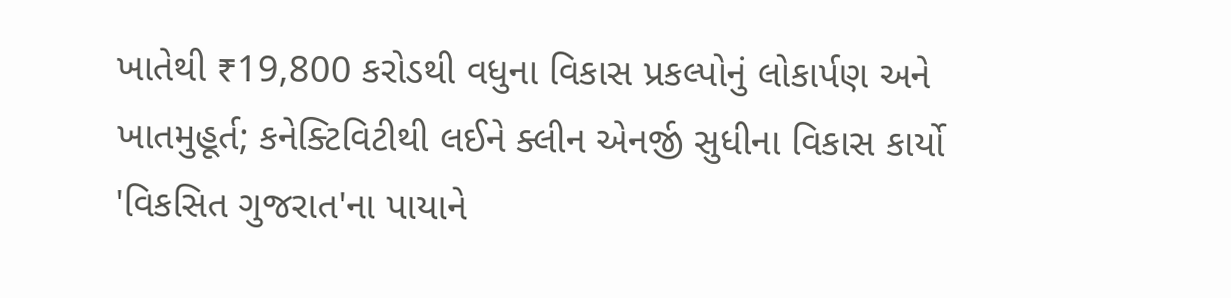ખાતેથી ₹19,800 કરોડથી વધુના વિકાસ પ્રકલ્પોનું લોકાર્પણ અને ખાતમુહૂર્ત; કનેક્ટિવિટીથી લઈને ક્લીન એનર્જી સુધીના વિકાસ કાર્યો 'વિકસિત ગુજરાત'ના પાયાને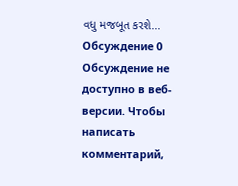વધુ મજબૂત કરશે...
Обсуждение 0
Обсуждение не доступно в веб-версии. Чтобы написать комментарий,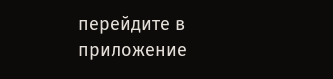перейдите в приложение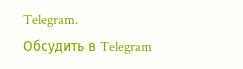Telegram.
Обсудить в Telegram